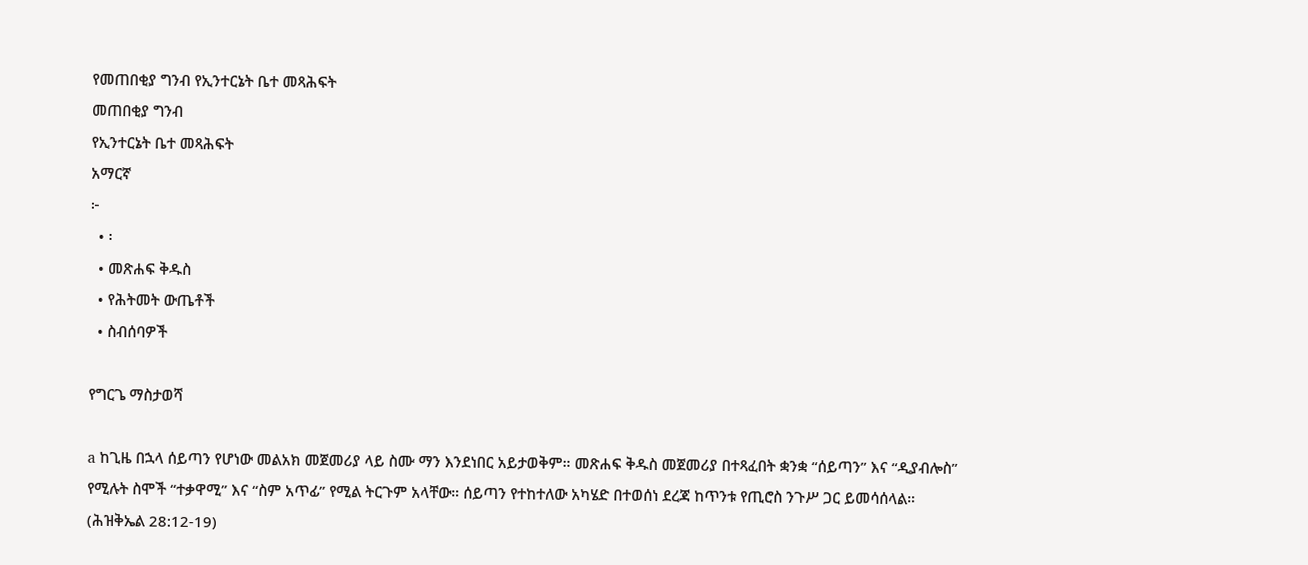የመጠበቂያ ግንብ የኢንተርኔት ቤተ መጻሕፍት
መጠበቂያ ግንብ
የኢንተርኔት ቤተ መጻሕፍት
አማርኛ
፦
  • ፡
  • መጽሐፍ ቅዱስ
  • የሕትመት ውጤቶች
  • ስብሰባዎች

የግርጌ ማስታወሻ

a ከጊዜ በኋላ ሰይጣን የሆነው መልአክ መጀመሪያ ላይ ስሙ ማን እንደነበር አይታወቅም። መጽሐፍ ቅዱስ መጀመሪያ በተጻፈበት ቋንቋ “ሰይጣን” እና “ዲያብሎስ” የሚሉት ስሞች “ተቃዋሚ” እና “ስም አጥፊ” የሚል ትርጉም አላቸው። ሰይጣን የተከተለው አካሄድ በተወሰነ ደረጃ ከጥንቱ የጢሮስ ንጉሥ ጋር ይመሳሰላል። (ሕዝቅኤል 28:12-19)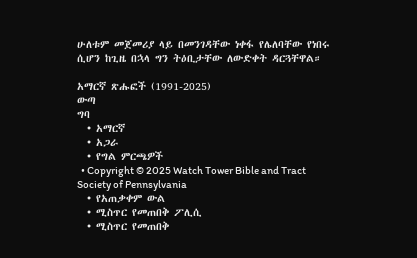ሁለቱም መጀመሪያ ላይ በመንገዳቸው ነቀፋ የሌለባቸው የነበሩ ሲሆን ከጊዜ በኋላ ግን ትዕቢታቸው ለውድቀት ዳርጓቸዋል።

አማርኛ ጽሑፎች (1991-2025)
ውጣ
ግባ
  • አማርኛ
  • አጋራ
  • የግል ምርጫዎች
  • Copyright © 2025 Watch Tower Bible and Tract Society of Pennsylvania
  • የአጠቃቀም ውል
  • ሚስጥር የመጠበቅ ፖሊሲ
  • ሚስጥር የመጠበቅ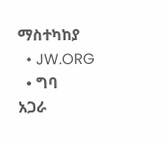ማስተካከያ
  • JW.ORG
  • ግባ
አጋራ